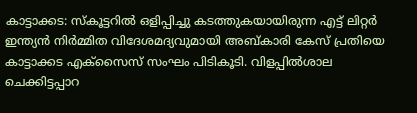കാട്ടാക്കട: സ്കൂട്ടറിൽ ഒളിപ്പിച്ചു കടത്തുകയായിരുന്ന എട്ട് ലിറ്റർ ഇന്ത്യൻ നിർമ്മിത വിദേശമദ്യവുമായി അബ്കാരി കേസ് പ്രതിയെ കാട്ടാക്കട എക്സൈസ് സംഘം പിടികൂടി. വിളപ്പിൽശാല ചെക്കിട്ടപ്പാറ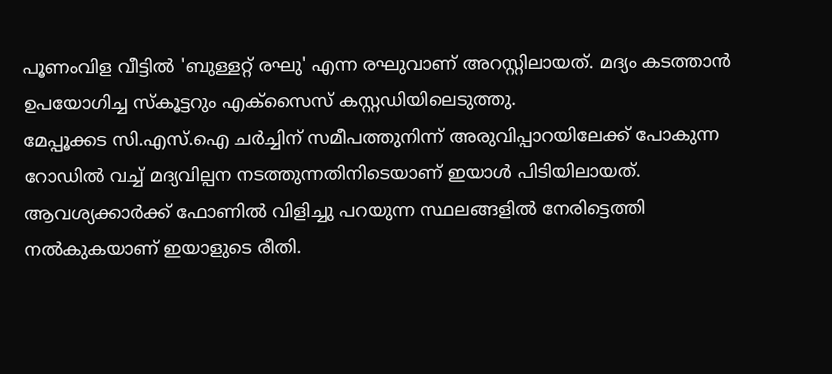പൂണംവിള വീട്ടിൽ 'ബുള്ളറ്റ് രഘു' എന്ന രഘുവാണ് അറസ്റ്റിലായത്. മദ്യം കടത്താൻ ഉപയോഗിച്ച സ്കൂട്ടറും എക്സൈസ് കസ്റ്റഡിയിലെടുത്തു.
മേപ്പൂക്കട സി.എസ്.ഐ ചർച്ചിന് സമീപത്തുനിന്ന് അരുവിപ്പാറയിലേക്ക് പോകുന്ന റോഡിൽ വച്ച് മദ്യവില്പന നടത്തുന്നതിനിടെയാണ് ഇയാൾ പിടിയിലായത്. ആവശ്യക്കാർക്ക് ഫോണിൽ വിളിച്ചു പറയുന്ന സ്ഥലങ്ങളിൽ നേരിട്ടെത്തി നൽകുകയാണ് ഇയാളുടെ രീതി.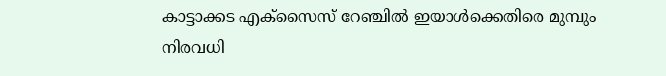കാട്ടാക്കട എക്സൈസ് റേഞ്ചിൽ ഇയാൾക്കെതിരെ മുമ്പും നിരവധി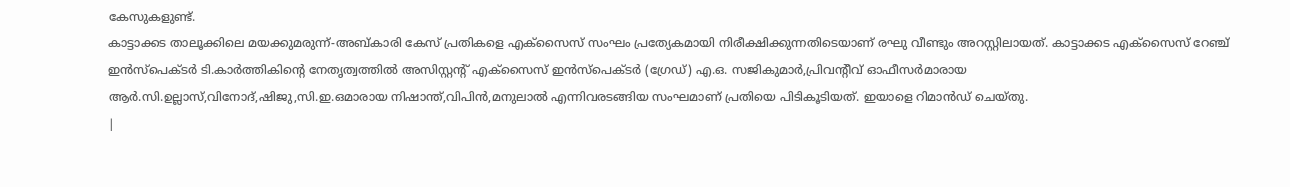കേസുകളുണ്ട്.
കാട്ടാക്കട താലൂക്കിലെ മയക്കുമരുന്ന്-അബ്കാരി കേസ് പ്രതികളെ എക്സൈസ് സംഘം പ്രത്യേകമായി നിരീക്ഷിക്കുന്നതിടെയാണ് രഘു വീണ്ടും അറസ്റ്റിലായത്. കാട്ടാക്കട എക്സൈസ് റേഞ്ച് ഇൻസ്പെക്ടർ ടി.കാർത്തികിന്റെ നേതൃത്വത്തിൽ അസിസ്റ്റന്റ് എക്സൈസ് ഇൻസ്പെക്ടർ (ഗ്രേഡ്) എ.ഒ. സജികുമാർ,പ്രിവന്റീവ് ഓഫീസർമാരായ ആർ.സി.ഉല്ലാസ്,വിനോദ്,ഷിജു,സി.ഇ.ഒമാരായ നിഷാന്ത്,വിപിൻ,മനുലാൽ എന്നിവരടങ്ങിയ സംഘമാണ് പ്രതിയെ പിടികൂടിയത്. ഇയാളെ റിമാൻഡ് ചെയ്തു.
|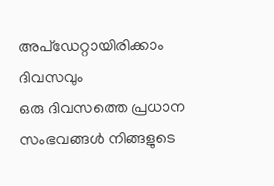അപ്ഡേറ്റായിരിക്കാം ദിവസവും
ഒരു ദിവസത്തെ പ്രധാന സംഭവങ്ങൾ നിങ്ങളുടെ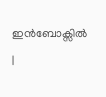ഇൻബോക്സിൽ |